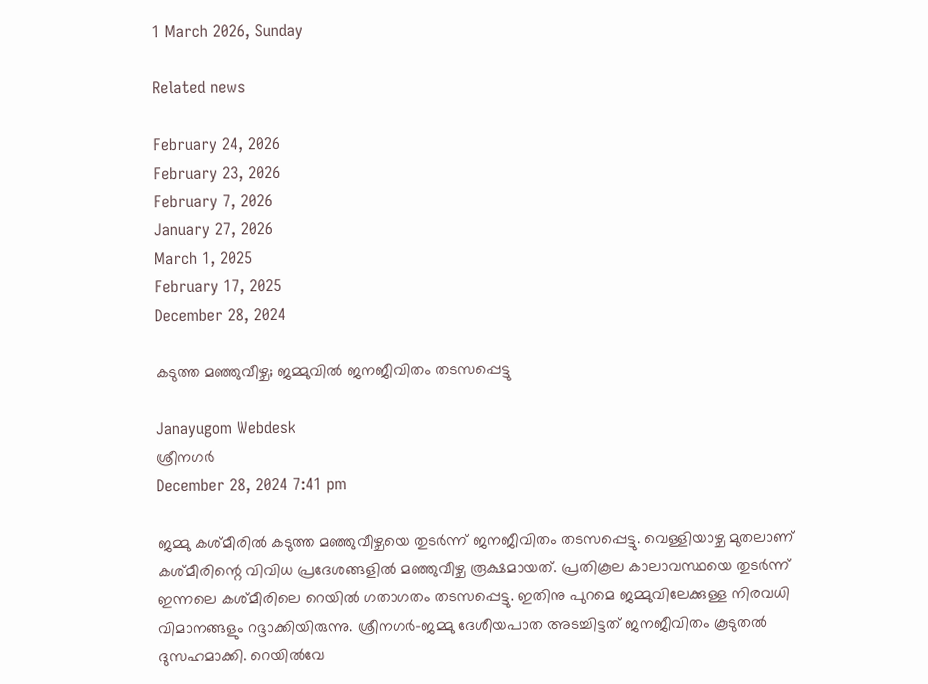1 March 2026, Sunday

Related news

February 24, 2026
February 23, 2026
February 7, 2026
January 27, 2026
March 1, 2025
February 17, 2025
December 28, 2024

കടുത്ത മഞ്ഞുവീഴ്ച; ജമ്മുവില്‍ ജനജീവിതം തടസപ്പെട്ടു

Janayugom Webdesk
ശ്രീനഗര്‍
December 28, 2024 7:41 pm

ജമ്മു കശ്മീരില്‍ കടുത്ത മഞ്ഞുവീഴ്ചയെ തുടര്‍ന്ന് ജനജീവിതം തടസപ്പെട്ടു. വെള്ളിയാഴ്ച മുതലാണ് കശ്മീരിന്റെ വിവിധ പ്രദേശങ്ങളില്‍ മഞ്ഞുവീഴ്ച രൂക്ഷമായത്. പ്രതികൂല കാലാവസ്ഥയെ തുടര്‍ന്ന് ഇന്നലെ കശ്മീരിലെ റെയില്‍ ഗതാഗതം തടസപ്പെട്ടു. ഇതിനു പുറമെ ജമ്മുവിലേക്കുള്ള നിരവധി വിമാനങ്ങളും റദ്ദാക്കിയിരുന്നു. ശ്രീനഗര്‍-ജമ്മു ദേശീയപാത അടച്ചിട്ടത് ജനജീവിതം കൂടുതല്‍ ദുസഹമാക്കി. റെയില്‍വേ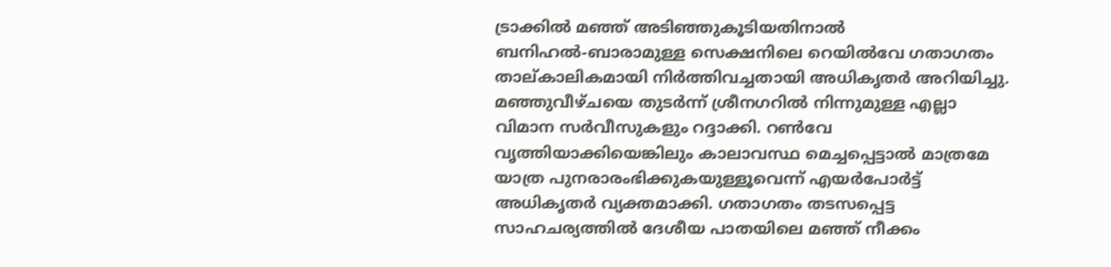ട്രാക്കില്‍ മഞ്ഞ് അടിഞ്ഞുകൂടിയതിനാല്‍ ബനിഹല്‍-ബാരാമുള്ള സെക്ഷനിലെ റെയില്‍വേ ഗതാഗതം താല്കാലികമായി നിര്‍ത്തിവച്ചതായി അധികൃതര്‍ അറിയിച്ചു. മഞ്ഞുവീഴ്ചയെ തുടര്‍ന്ന് ശ്രീനഗറില്‍ നിന്നുമുള്ള എല്ലാ വിമാന സര്‍വീസുകളും റദ്ദാക്കി. റണ്‍വേ വൃത്തിയാക്കിയെങ്കിലും കാലാവസ്ഥ മെച്ചപ്പെട്ടാല്‍ മാത്രമേ യാത്ര പുനരാരംഭിക്കുകയുള്ളൂവെന്ന് എയര്‍പോര്‍ട്ട് അധികൃതര്‍ വ്യക്തമാക്കി. ഗതാഗതം തടസപ്പെട്ട സാഹചര്യത്തില്‍ ദേശീയ പാതയിലെ മഞ്ഞ് നീക്കം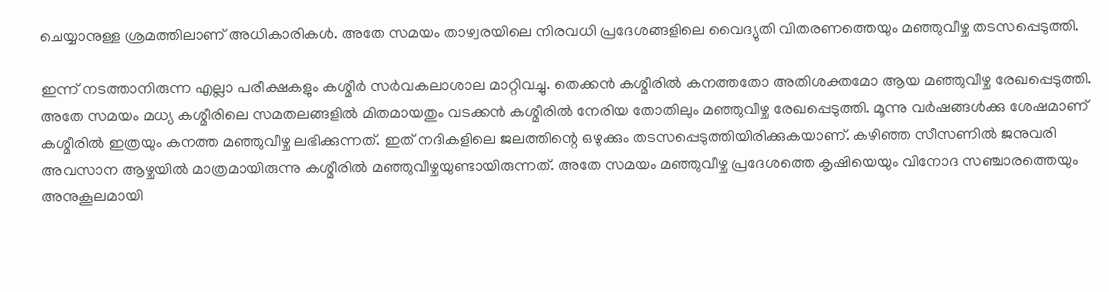ചെയ്യാനുള്ള ശ്രമത്തിലാണ് അധികാരികള്‍. അതേ സമയം താഴ്വരയിലെ നിരവധി പ്രദേശങ്ങളിലെ വൈദ്യുതി വിതരണത്തെയും മഞ്ഞുവീഴ്ച തടസപ്പെടുത്തി.

ഇന്ന് നടത്താനിരുന്ന എല്ലാ പരീക്ഷകളും കശ്മീര്‍ സര്‍വകലാശാല മാറ്റിവച്ചു. തെക്കന്‍ കശ്മീരില്‍ കനത്തതോ അതിശക്തമോ ആയ മഞ്ഞുവീഴ്ച രേഖപ്പെടുത്തി. അതേ സമയം മധ്യ കശ്മീരിലെ സമതലങ്ങളില്‍ മിതമായതും വടക്കന്‍ കശ്മീരില്‍ നേരിയ തോതിലും മഞ്ഞുവീഴ്ച രേഖപ്പെടുത്തി. മൂന്നു വര്‍ഷങ്ങള്‍ക്കു ശേഷമാണ് കശ്മീരില്‍ ഇത്രയും കനത്ത മഞ്ഞുവീഴ്ച ലഭിക്കുന്നത്. ഇത് നദികളിലെ ജലത്തിന്റെ ഒഴുക്കും തടസപ്പെടുത്തിയിരിക്കുകയാണ്. കഴിഞ്ഞ സീസണില്‍ ജനുവരി അവസാന ആഴ്ചയില്‍ മാത്രമായിരുന്നു കശ്മീരില്‍ മഞ്ഞുവീഴ്ചയുണ്ടായിരുന്നത്. അതേ സമയം മഞ്ഞുവീഴ്ച പ്രദേശത്തെ കൃഷിയെയും വിനോദ സഞ്ചാരത്തെയും അനുകൂലമായി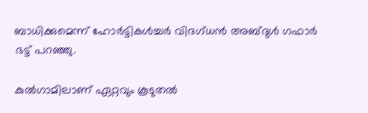ബാധിക്കുമെന്ന് ഹോര്‍ട്ടികള്‍ച്ചര്‍ വിദഗ്ധന്‍ അബ്ദുള്‍ ഗഫാര്‍ ഭട്ട് പറഞ്ഞു.

കുല്‍ഗാമിലാണ് ഏറ്റവും കൂടുതല്‍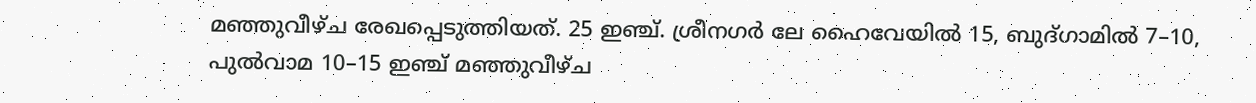മഞ്ഞുവീഴ്ച രേഖപ്പെടുത്തിയത്. 25 ഇഞ്ച്. ശ്രീനഗര്‍ ലേ ഹൈവേയില്‍ 15, ബുദ്ഗാമില്‍ 7–10, പുല്‍വാമ 10–15 ഇഞ്ച് മഞ്ഞുവീഴ്ച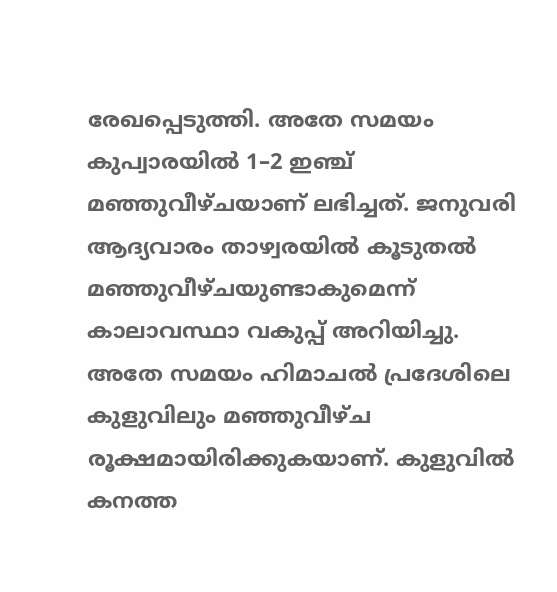രേഖപ്പെടുത്തി. അതേ സമയം കുപ്വാരയില്‍ 1–2 ഇഞ്ച് മഞ്ഞുവീഴ്ചയാണ് ലഭിച്ചത്. ജനുവരി ആദ്യവാരം താഴ്വരയില്‍ കൂടുതല്‍ മഞ്ഞുവീഴ്ചയുണ്ടാകുമെന്ന് കാലാവസ്ഥാ വകുപ്പ് അറിയിച്ചു. അതേ സമയം ഹിമാചല്‍ പ്രദേശിലെ കുളുവിലും മഞ്ഞുവീഴ്ച രൂക്ഷമായിരിക്കുകയാണ്. കുളുവില്‍ കനത്ത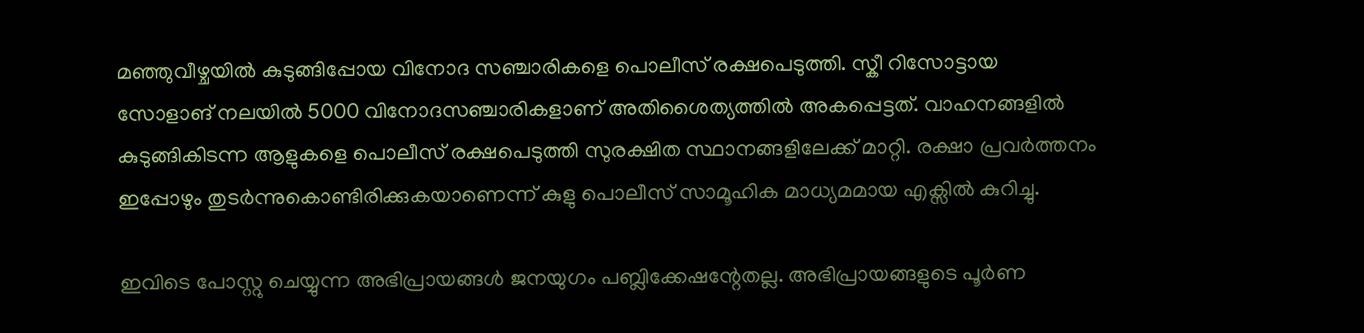മഞ്ഞുവീഴ്ചയില്‍ കുടുങ്ങിപ്പോയ വിനോദ സഞ്ചാരികളെ പൊലീസ് രക്ഷപെടുത്തി. സ്കീ റിസോട്ടായ സോളാങ് നലയില്‍ 5000 വിനോദസഞ്ചാരികളാണ് അതിശൈത്യത്തില്‍ അകപ്പെട്ടത്. വാഹനങ്ങളില്‍ കുടുങ്ങികിടന്ന ആളുകളെ പൊലീസ് രക്ഷപെടുത്തി സുരക്ഷിത സ്ഥാനങ്ങളിലേക്ക് മാറ്റി. രക്ഷാ പ്രവര്‍ത്തനം ഇപ്പോഴും തുടര്‍ന്നുകൊണ്ടിരിക്കുകയാണെന്ന് കുളു പൊലീസ് സാമൂഹിക മാധ്യമമായ എക്സില്‍ കുറിച്ചു.

ഇവിടെ പോസ്റ്റു ചെയ്യുന്ന അഭിപ്രായങ്ങള്‍ ജനയുഗം പബ്ലിക്കേഷന്റേതല്ല. അഭിപ്രായങ്ങളുടെ പൂര്‍ണ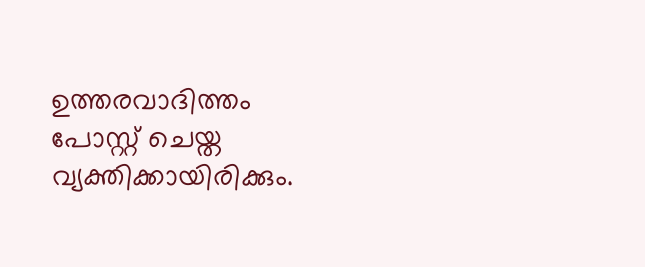ഉത്തരവാദിത്തം പോസ്റ്റ് ചെയ്ത വ്യക്തിക്കായിരിക്കും.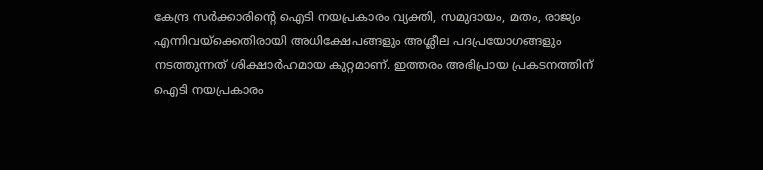കേന്ദ്ര സര്‍ക്കാരിന്റെ ഐടി നയപ്രകാരം വ്യക്തി, സമുദായം, മതം, രാജ്യം എന്നിവയ്‌ക്കെതിരായി അധിക്ഷേപങ്ങളും അശ്ലീല പദപ്രയോഗങ്ങളും നടത്തുന്നത് ശിക്ഷാര്‍ഹമായ കുറ്റമാണ്. ഇത്തരം അഭിപ്രായ പ്രകടനത്തിന് ഐടി നയപ്രകാരം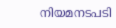നിയമനടപടി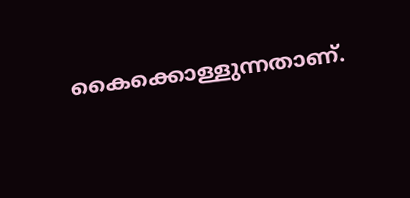കൈക്കൊള്ളുന്നതാണ്.